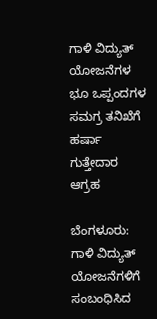ಗಾಳಿ ವಿದ್ಯುತ್ ಯೋಜನೆಗಳ ಭೂ ಒಪ್ಪಂದಗಳ ಸಮಗ್ರ ತನಿಖೆಗೆ ಹರ್ಷಾ ಗುತ್ತೇದಾರ ಆಗ್ರಹ

ಬೆಂಗಳೂರು: ಗಾಳಿ ವಿದ್ಯುತ್ ಯೋಜನೆಗಳಿಗೆ ಸಂಬಂಧಿಸಿದ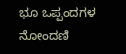ಭೂ ಒಪ್ಪಂದಗಳ ನೋಂದಣಿ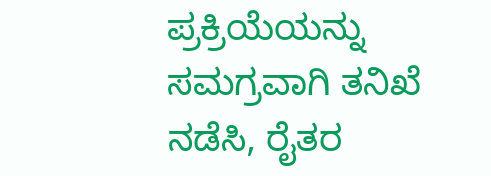ಪ್ರಕ್ರಿಯೆಯನ್ನು ಸಮಗ್ರವಾಗಿ ತನಿಖೆ ನಡೆಸಿ, ರೈತರ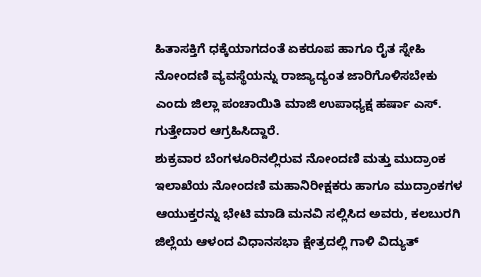ಹಿತಾಸಕ್ತಿಗೆ ಧಕ್ಕೆಯಾಗದಂತೆ ಏಕರೂಪ ಹಾಗೂ ರೈತ ಸ್ನೇಹಿ ನೋಂದಣಿ ವ್ಯವಸ್ಥೆಯನ್ನು ರಾಜ್ಯಾದ್ಯಂತ ಜಾರಿಗೊಳಿಸಬೇಕು ಎಂದು ಜಿಲ್ಲಾ ಪಂಚಾಯಿತಿ ಮಾಜಿ ಉಪಾಧ್ಯಕ್ಷ ಹರ್ಷಾ ಎಸ್. ಗುತ್ತೇದಾರ ಆಗ್ರಹಿಸಿದ್ದಾರೆ.
ಶುಕ್ರವಾರ ಬೆಂಗಳೂರಿನಲ್ಲಿರುವ ನೋಂದಣಿ ಮತ್ತು ಮುದ್ರಾಂಕ ಇಲಾಖೆಯ ನೋಂದಣಿ ಮಹಾನಿರೀಕ್ಷಕರು ಹಾಗೂ ಮುದ್ರಾಂಕಗಳ ಆಯುಕ್ತರನ್ನು ಭೇಟಿ ಮಾಡಿ ಮನವಿ ಸಲ್ಲಿಸಿದ ಅವರು, ಕಲಬುರಗಿ ಜಿಲ್ಲೆಯ ಆಳಂದ ವಿಧಾನಸಭಾ ಕ್ಷೇತ್ರದಲ್ಲಿ ಗಾಳಿ ವಿದ್ಯುತ್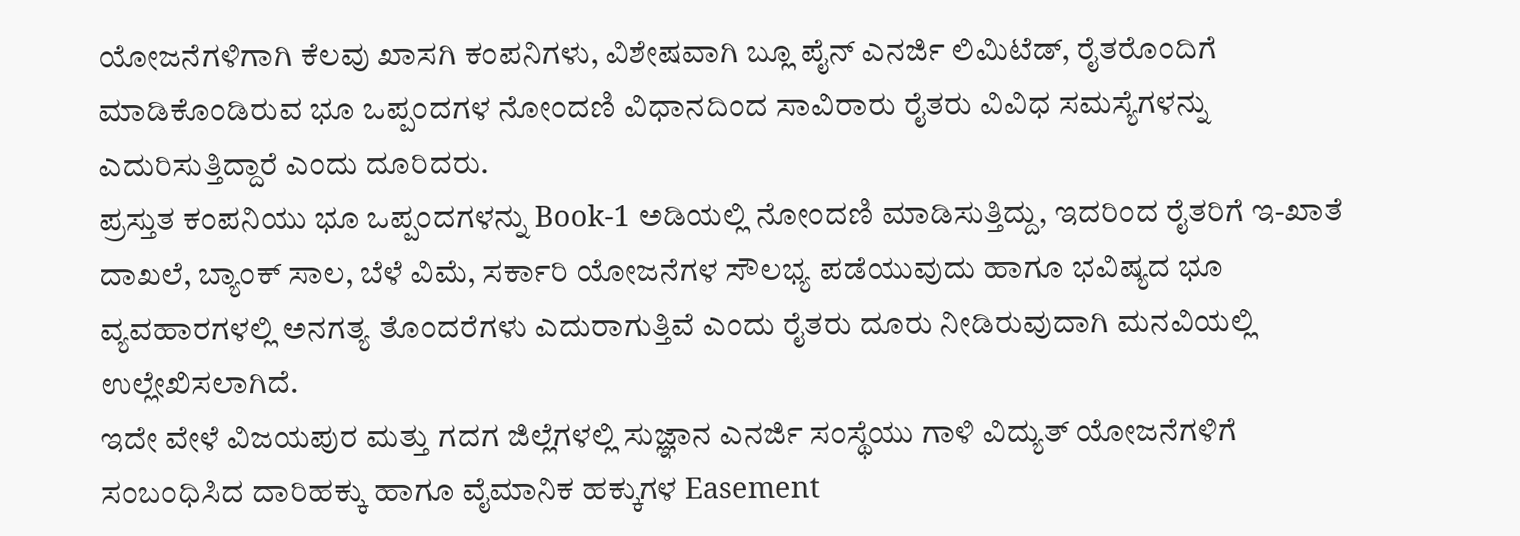ಯೋಜನೆಗಳಿಗಾಗಿ ಕೆಲವು ಖಾಸಗಿ ಕಂಪನಿಗಳು, ವಿಶೇಷವಾಗಿ ಬ್ಲೂ ಪೈನ್ ಎನರ್ಜಿ ಲಿಮಿಟೆಡ್, ರೈತರೊಂದಿಗೆ ಮಾಡಿಕೊಂಡಿರುವ ಭೂ ಒಪ್ಪಂದಗಳ ನೋಂದಣಿ ವಿಧಾನದಿಂದ ಸಾವಿರಾರು ರೈತರು ವಿವಿಧ ಸಮಸ್ಯೆಗಳನ್ನು ಎದುರಿಸುತ್ತಿದ್ದಾರೆ ಎಂದು ದೂರಿದರು.
ಪ್ರಸ್ತುತ ಕಂಪನಿಯು ಭೂ ಒಪ್ಪಂದಗಳನ್ನು Book-1 ಅಡಿಯಲ್ಲಿ ನೋಂದಣಿ ಮಾಡಿಸುತ್ತಿದ್ದು, ಇದರಿಂದ ರೈತರಿಗೆ ಇ-ಖಾತೆ ದಾಖಲೆ, ಬ್ಯಾಂಕ್ ಸಾಲ, ಬೆಳೆ ವಿಮೆ, ಸರ್ಕಾರಿ ಯೋಜನೆಗಳ ಸೌಲಭ್ಯ ಪಡೆಯುವುದು ಹಾಗೂ ಭವಿಷ್ಯದ ಭೂ ವ್ಯವಹಾರಗಳಲ್ಲಿ ಅನಗತ್ಯ ತೊಂದರೆಗಳು ಎದುರಾಗುತ್ತಿವೆ ಎಂದು ರೈತರು ದೂರು ನೀಡಿರುವುದಾಗಿ ಮನವಿಯಲ್ಲಿ ಉಲ್ಲೇಖಿಸಲಾಗಿದೆ.
ಇದೇ ವೇಳೆ ವಿಜಯಪುರ ಮತ್ತು ಗದಗ ಜಿಲ್ಲೆಗಳಲ್ಲಿ ಸುಜ್ಞಾನ ಎನರ್ಜಿ ಸಂಸ್ಥೆಯು ಗಾಳಿ ವಿದ್ಯುತ್ ಯೋಜನೆಗಳಿಗೆ ಸಂಬಂಧಿಸಿದ ದಾರಿಹಕ್ಕು ಹಾಗೂ ವೈಮಾನಿಕ ಹಕ್ಕುಗಳ Easement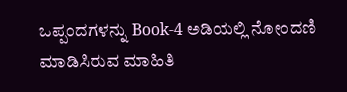ಒಪ್ಪಂದಗಳನ್ನು Book-4 ಅಡಿಯಲ್ಲಿ ನೋಂದಣಿ ಮಾಡಿಸಿರುವ ಮಾಹಿತಿ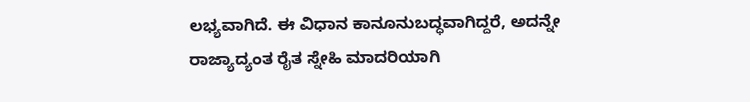ಲಭ್ಯವಾಗಿದೆ. ಈ ವಿಧಾನ ಕಾನೂನುಬದ್ಧವಾಗಿದ್ದರೆ, ಅದನ್ನೇ ರಾಜ್ಯಾದ್ಯಂತ ರೈತ ಸ್ನೇಹಿ ಮಾದರಿಯಾಗಿ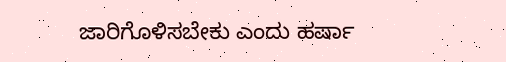ಜಾರಿಗೊಳಿಸಬೇಕು ಎಂದು ಹರ್ಷಾ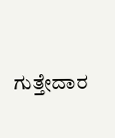ಗುತ್ತೇದಾರ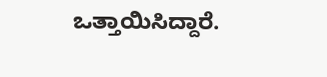ಒತ್ತಾಯಿಸಿದ್ದಾರೆ.